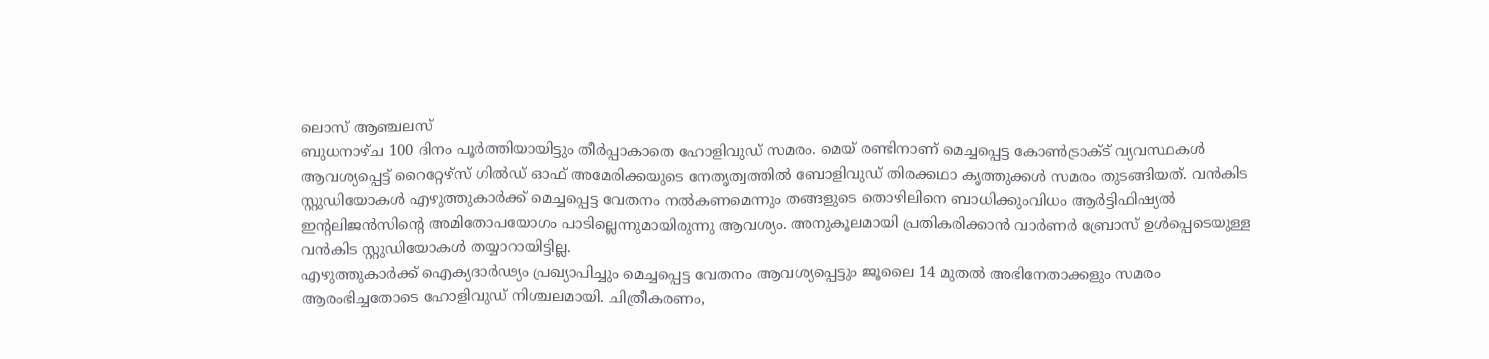ലൊസ് ആഞ്ചലസ്
ബുധനാഴ്ച 100 ദിനം പൂർത്തിയായിട്ടും തീർപ്പാകാതെ ഹോളിവുഡ് സമരം. മെയ് രണ്ടിനാണ് മെച്ചപ്പെട്ട കോൺട്രാക്ട് വ്യവസ്ഥകൾ ആവശ്യപ്പെട്ട് റൈറ്റേഴ്സ് ഗിൽഡ് ഓഫ് അമേരിക്കയുടെ നേതൃത്വത്തിൽ ബോളിവുഡ് തിരക്കഥാ കൃത്തുക്കൾ സമരം തുടങ്ങിയത്. വൻകിട സ്റ്റുഡിയോകൾ എഴുത്തുകാർക്ക് മെച്ചപ്പെട്ട വേതനം നൽകണമെന്നും തങ്ങളുടെ തൊഴിലിനെ ബാധിക്കുംവിധം ആർട്ടിഫിഷ്യൽ ഇന്റലിജൻസിന്റെ അമിതോപയോഗം പാടില്ലെന്നുമായിരുന്നു ആവശ്യം. അനുകൂലമായി പ്രതികരിക്കാൻ വാർണർ ബ്രോസ് ഉൾപ്പെടെയുള്ള വൻകിട സ്റ്റുഡിയോകൾ തയ്യാറായിട്ടില്ല.
എഴുത്തുകാർക്ക് ഐക്യദാർഢ്യം പ്രഖ്യാപിച്ചും മെച്ചപ്പെട്ട വേതനം ആവശ്യപ്പെട്ടും ജൂലൈ 14 മുതൽ അഭിനേതാക്കളും സമരം ആരംഭിച്ചതോടെ ഹോളിവുഡ് നിശ്ചലമായി. ചിത്രീകരണം,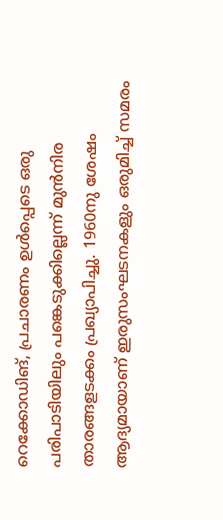റെക്കോഡിങ്, പ്രചാരണം ഉൾപ്പെടെ ഒരു പരിപാടിയിലും പങ്കെടുക്കില്ലെന്ന് മുൻനിര താരങ്ങളടക്കം പ്രഖ്യാപിച്ചു. 1960നു ശേഷം ആദ്യമായാണ് ഇരുസംഘടനകളും ഒരുമിച്ച് സമരം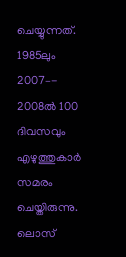ചെയ്യുന്നത്. 1985ലും 2007–- 2008ൽ 100 ദിവസവും എഴുത്തുകാർ സമരം ചെയ്തിരുന്നു.
ലൊസ്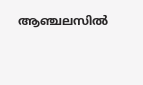ആഞ്ചലസിൽ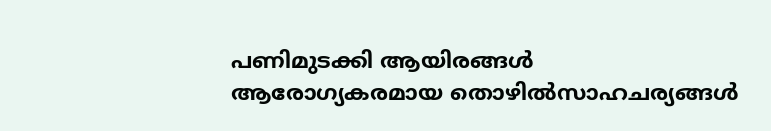പണിമുടക്കി ആയിരങ്ങൾ
ആരോഗ്യകരമായ തൊഴിൽസാഹചര്യങ്ങൾ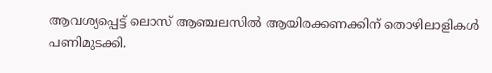ആവശ്യപ്പെട്ട് ലൊസ് ആഞ്ചലസിൽ ആയിരക്കണക്കിന് തൊഴിലാളികൾ പണിമുടക്കി.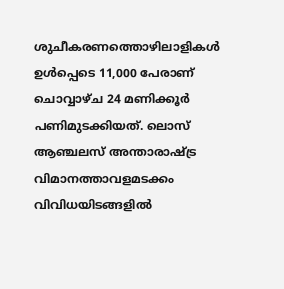ശുചീകരണത്തൊഴിലാളികൾ ഉൾപ്പെടെ 11,000 പേരാണ് ചൊവ്വാഴ്ച 24 മണിക്കൂർ പണിമുടക്കിയത്. ലൊസ് ആഞ്ചലസ് അന്താരാഷ്ട്ര വിമാനത്താവളമടക്കം വിവിധയിടങ്ങളിൽ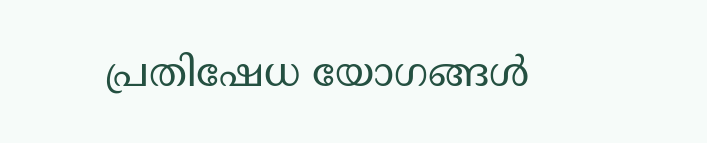പ്രതിഷേധ യോഗങ്ങൾ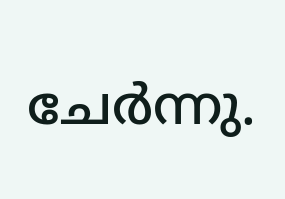ചേർന്നു.